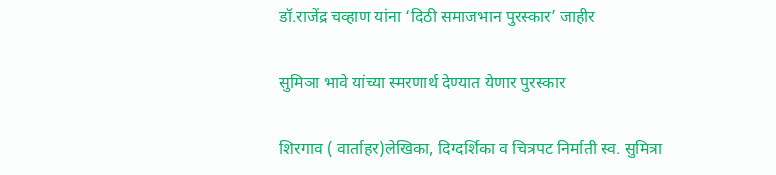डॉ.राजेंद्र चव्हाण यांना ‘दिठी समाजभान पुरस्कार’ जाहीर

सुमिञा भावे यांच्या स्मरणार्थ देण्यात येणार पुरस्कार

शिरगाव ( वार्ताहर)लेखिका, दिग्दर्शिका व चित्रपट निर्माती स्व. सुमित्रा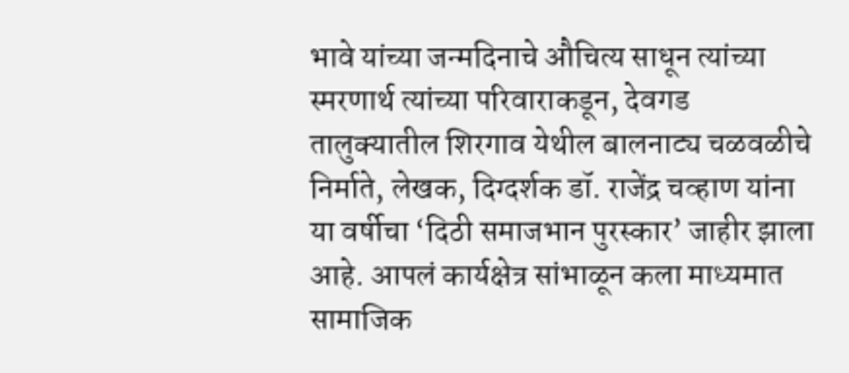भावे यांच्या जन्मदिनाचे औचित्य साधून त्यांच्या स्मरणार्थ त्यांच्या परिवाराकडून, देवगड तालुक्यातील शिरगाव येथील बालनाट्य चळवळीचे निर्माते, लेखक, दिग्दर्शक डॉ. राजेंद्र चव्हाण यांना या वर्षीचा ‘दिठी समाजभान पुरस्कार’ जाहीर झाला आहे. आपलं कार्यक्षेत्र सांभाळून कला माध्यमात सामाजिक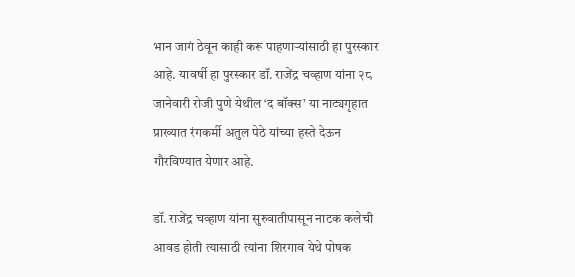भान जागं ठेवून काही करू पाहणाऱ्यांसाठी हा पुरस्कार आहे. यावर्षी हा पुरस्कार डॉ. राजेंद्र चव्हाण यांना २८ जानेवारी रोजी पुणे येथील ‘द बॉक्स’ या नाट्यगृहात प्राख्यात रंगकर्मी अतुल पेठे यांच्या हस्ते देऊन गौरविण्यात येणार आहे.

डॉ. राजेंद्र चव्हाण यांना सुरुवातीपासून नाटक कलेची आवड होती त्यासाठी त्यांना शिरगाव येथे पोषक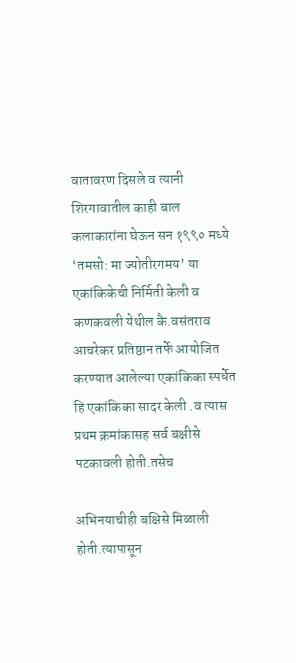वातावरण दिसले व त्यानी शिरगावातील काही बाल कलाकारांना घेऊन सन १९९० मध्ये ‘तमसो: मा ज्योतीरगमय’ या एकांकिकेची निर्मिती केली व कणकवली येथील कै.वसंतराव आचरेकर प्रतिष्ठान तर्फे आयोजित करण्यात आलेल्या एकांकिका स्पर्धेत हि एकांकिका सादर केली .व त्यास प्रथम क्रमांकासह सर्व बक्षीसे पटकावली होती.तसेच

अभिनयाचीही बक्षिसे मिळाली होती.त्यापासून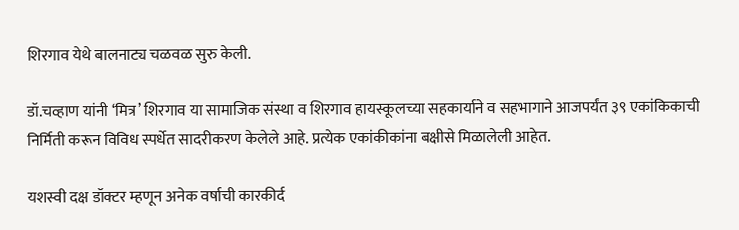शिरगाव येथे बालनाट्य चळवळ सुरु केली.

डॉ.चव्हाण यांनी ‘मित्र’ शिरगाव या सामाजिक संस्था व शिरगाव हायस्कूलच्या सहकार्याने व सहभागाने आजपर्यंत ३९ एकांकिकाची निर्मिती करून विविध स्पर्धेत सादरीकरण केलेले आहे. प्रत्येक एकांकीकांना बक्षीसे मिळालेली आहेत.

यशस्वी दक्ष डॉक्टर म्हणून अनेक वर्षाची कारकीर्द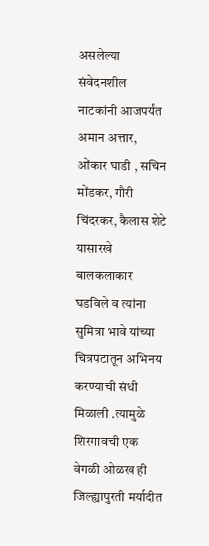असलेल्या संवेदनशील नाटकांनी आजपर्यंत अमान अत्तार, ओंकार घाडी , सचिन मोंडकर, गौरी चिंदरकर, कैलास शेटे यासारखे बालकलाकार घडविले व त्यांना सुमित्रा भावे यांच्या चित्रपटातून अभिनय करण्याची संधी मिळाली .त्यामुळे शिरगावची एक वेगळी ओळख ही जिल्ह्यापुरती मर्यादीत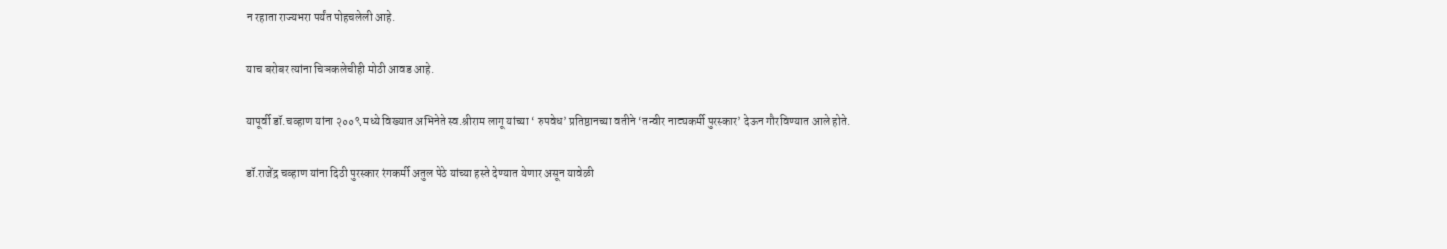न रहाता राज्यभरा पर्यंत पोहचलेली आहे.

याच बरोबर त्यांना चिञकलेचीही मोठी आवड आहे.

यापूर्वी डॉ.चव्हाण यांना २००९ मध्ये विख्यात अभिनेते स्व.श्रीराम लागू यांच्या ‘ रुपवेध’ प्रतिष्ठानच्या वतीने ‘तन्वीर नाट्यकर्मी पुरस्कार’ देऊन गौरविण्यात आले होते.

डॉ.राजेंद्र चव्हाण यांना दिठी पुरस्कार रंगकर्मी अतुल पेठे यांच्या हस्ते देण्यात येणार असून यावेळी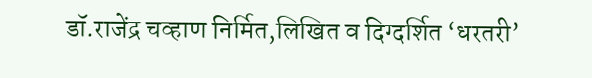डॉ.राजेंद्र चव्हाण निर्मित,लिखित व दिग्दर्शित ‘धरतरी’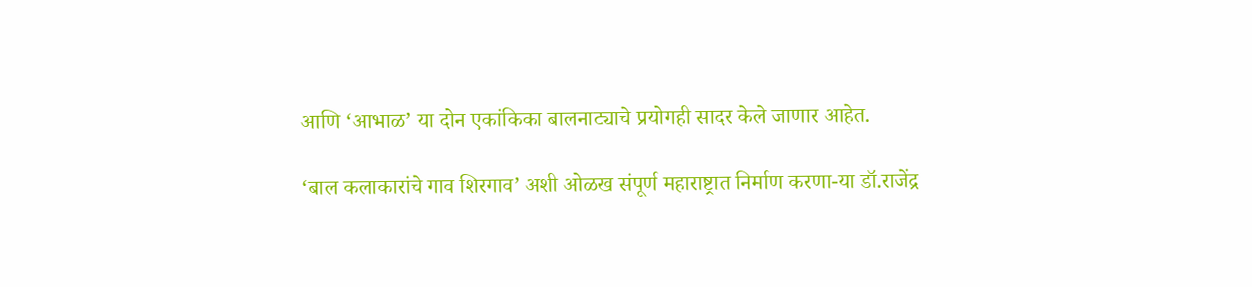आणि ‘आभाळ’ या दोन एकांकिका बालनाट्याचे प्रयोगही सादर केले जाणार आहेत.

‘बाल कलाकारांचे गाव शिरगाव’ अशी ओळख संपूर्ण महाराष्ट्रात निर्माण करणा-या डॉ.राजेंद्र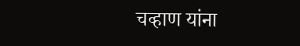चव्हाण यांना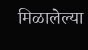मिळालेल्या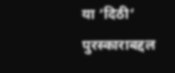या ‘दिठी’ पुरस्काराबद्दल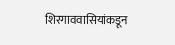शिरगाववासियांकडून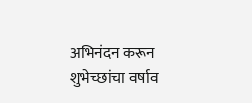अभिनंदन करून शुभेच्छांचा वर्षाव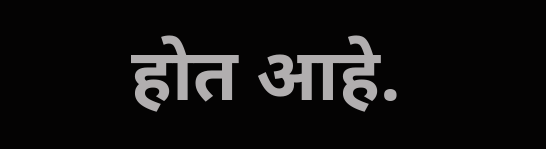होत आहे.